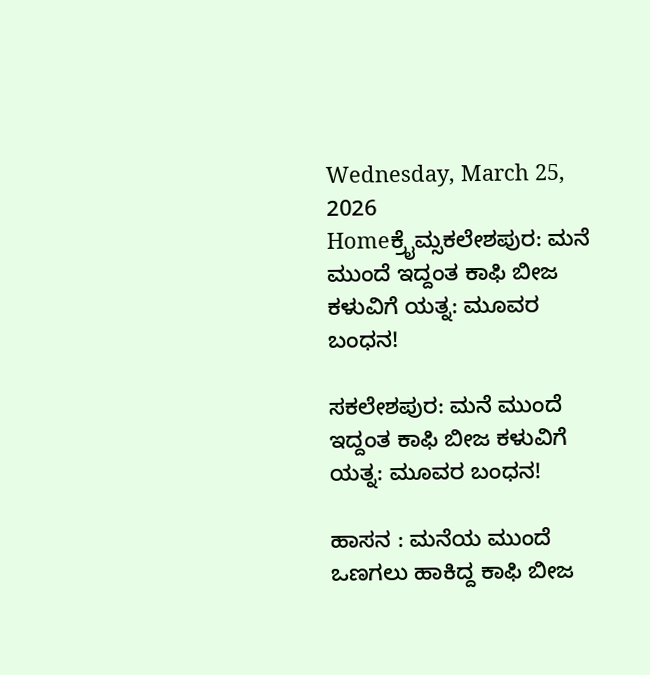Wednesday, March 25, 2026
Homeಕ್ರೈಮ್ಸಕಲೇಶಪುರ: ಮನೆ ಮುಂದೆ ಇದ್ದಂತ ಕಾಫಿ ಬೀಜ ಕಳುವಿಗೆ ಯತ್ನ: ಮೂವರ ಬಂಧನ!

ಸಕಲೇಶಪುರ: ಮನೆ ಮುಂದೆ ಇದ್ದಂತ ಕಾಫಿ ಬೀಜ ಕಳುವಿಗೆ ಯತ್ನ: ಮೂವರ ಬಂಧನ!

ಹಾಸನ : ಮನೆಯ ಮುಂದೆ ಒಣಗಲು ಹಾಕಿದ್ದ ಕಾಫಿ ಬೀಜ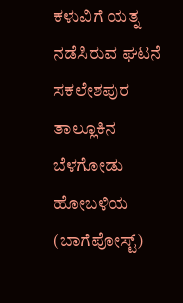ಕಳುವಿಗೆ ಯತ್ನ ನಡೆಸಿರುವ ಘಟನೆ ಸಕಲೇಶಪುರ ತಾಲ್ಲೂಕಿನ ಬೆಳಗೋಡು ಹೋಬಳಿಯ (ಬಾಗೆಪೋಸ್ಟ್)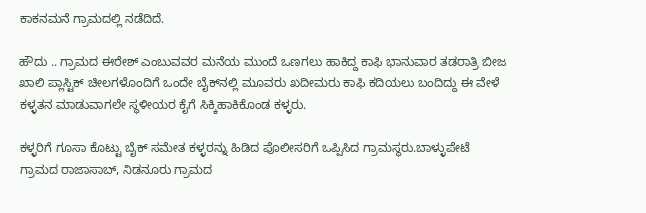ಕಾಕನಮನೆ ಗ್ರಾಮದಲ್ಲಿ ನಡೆದಿದೆ.

ಹೌದು .. ಗ್ರಾಮದ ಈರೇಶ್ ಎಂಬುವವರ ಮನೆಯ ಮುಂದೆ ಒಣಗಲು ಹಾಕಿದ್ದ ಕಾಫಿ ಭಾನುವಾರ ತಡರಾತ್ರಿ ಬೀಜ ಖಾಲಿ ಪ್ಲಾಸ್ಟಿಕ್ ಚೀಲಗಳೊಂದಿಗೆ ಒಂದೇ ಬೈಕ್‌ನಲ್ಲಿ ಮೂವರು ಖದೀಮರು ಕಾಫಿ ಕದಿಯಲು ಬಂದಿದ್ದು ಈ ವೇಳೆ ಕಳ್ಳತನ ಮಾಡುವಾಗಲೇ ಸ್ಥಳೀಯರ ಕೈಗೆ ಸಿಕ್ಕಿಹಾಕಿಕೊಂಡ ಕಳ್ಳರು.

ಕಳ್ಳರಿಗೆ ಗೂಸಾ ಕೊಟ್ಟು ಬೈಕ್ ಸಮೇತ ಕಳ್ಳರನ್ನು ಹಿಡಿದ ಪೊಲೀಸರಿಗೆ ಒಪ್ಪಿಸಿದ ಗ್ರಾಮಸ್ಥರು.ಬಾಳ್ಳುಪೇಟೆ ಗ್ರಾಮದ ರಾಜಾಸಾಬ್, ನಿಡನೂರು ಗ್ರಾಮದ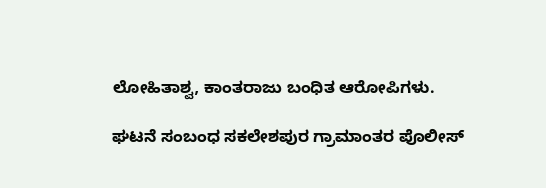ಲೋಹಿತಾಶ್ವ, ಕಾಂತರಾಜು ಬಂಧಿತ ಆರೋಪಿಗಳು.

ಘಟನೆ ಸಂಬಂಧ ಸಕಲೇಶಪುರ ಗ್ರಾಮಾಂತರ ಪೊಲೀಸ್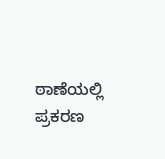ಠಾಣೆಯಲ್ಲಿ ಪ್ರಕರಣ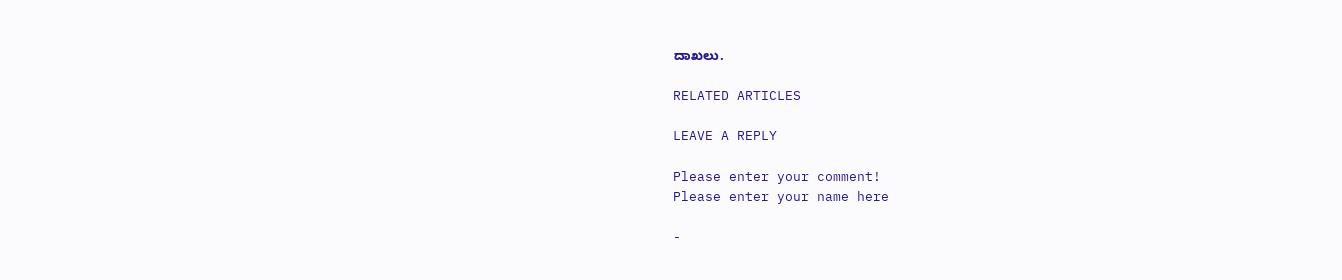ದಾಖಲು.

RELATED ARTICLES

LEAVE A REPLY

Please enter your comment!
Please enter your name here

-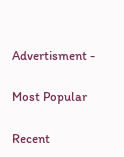Advertisment -

Most Popular

Recent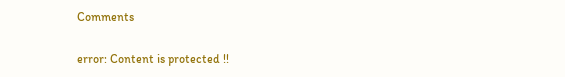Comments

error: Content is protected !!